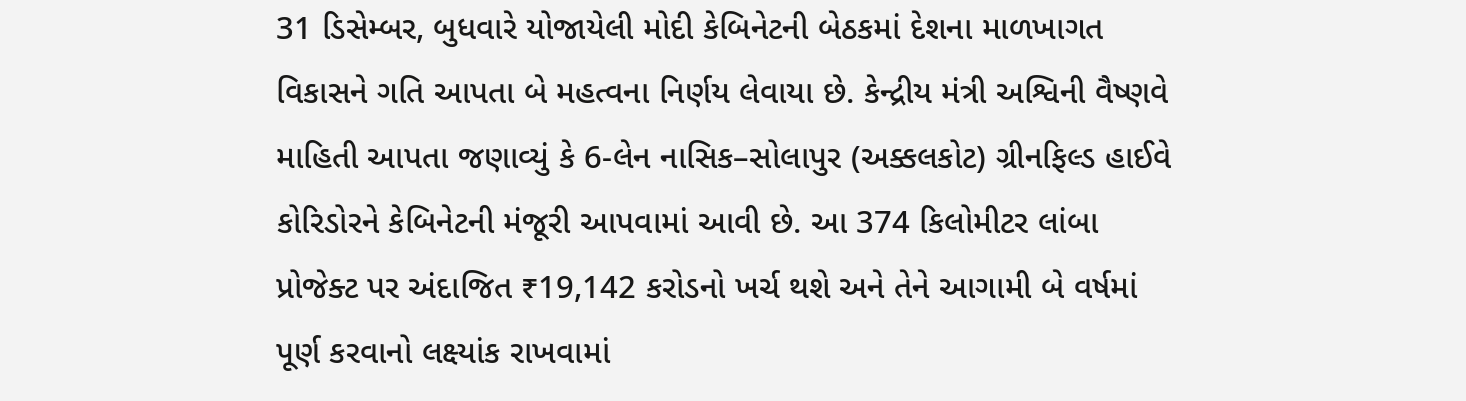31 ડિસેમ્બર, બુધવારે યોજાયેલી મોદી કેબિનેટની બેઠકમાં દેશના માળખાગત વિકાસને ગતિ આપતા બે મહત્વના નિર્ણય લેવાયા છે. કેન્દ્રીય મંત્રી અશ્વિની વૈષ્ણવે માહિતી આપતા જણાવ્યું કે 6-લેન નાસિક–સોલાપુર (અક્કલકોટ) ગ્રીનફિલ્ડ હાઈવે કોરિડોરને કેબિનેટની મંજૂરી આપવામાં આવી છે. આ 374 કિલોમીટર લાંબા પ્રોજેક્ટ પર અંદાજિત ₹19,142 કરોડનો ખર્ચ થશે અને તેને આગામી બે વર્ષમાં પૂર્ણ કરવાનો લક્ષ્યાંક રાખવામાં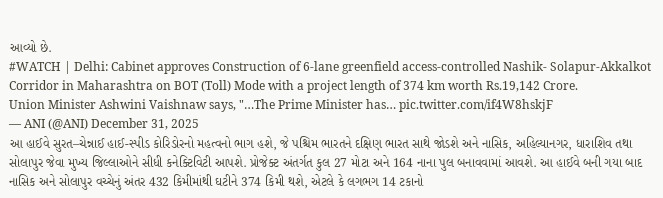આવ્યો છે.
#WATCH | Delhi: Cabinet approves Construction of 6-lane greenfield access-controlled Nashik- Solapur-Akkalkot Corridor in Maharashtra on BOT (Toll) Mode with a project length of 374 km worth Rs.19,142 Crore.
Union Minister Ashwini Vaishnaw says, "…The Prime Minister has… pic.twitter.com/if4W8hskjF
— ANI (@ANI) December 31, 2025
આ હાઈવે સુરત–ચેન્નાઈ હાઈ-સ્પીડ કોરિડોરનો મહત્વનો ભાગ હશે, જે પશ્ચિમ ભારતને દક્ષિણ ભારત સાથે જોડશે અને નાસિક, અહિલ્યાનગર, ધારાશિવ તથા સોલાપુર જેવા મુખ્ય જિલ્લાઓને સીધી કનેક્ટિવિટી આપશે. પ્રોજેક્ટ અંતર્ગત કુલ 27 મોટા અને 164 નાના પુલ બનાવવામાં આવશે. આ હાઈવે બની ગયા બાદ નાસિક અને સોલાપુર વચ્ચેનું અંતર 432 કિમીમાંથી ઘટીને 374 કિમી થશે, એટલે કે લગભગ 14 ટકાનો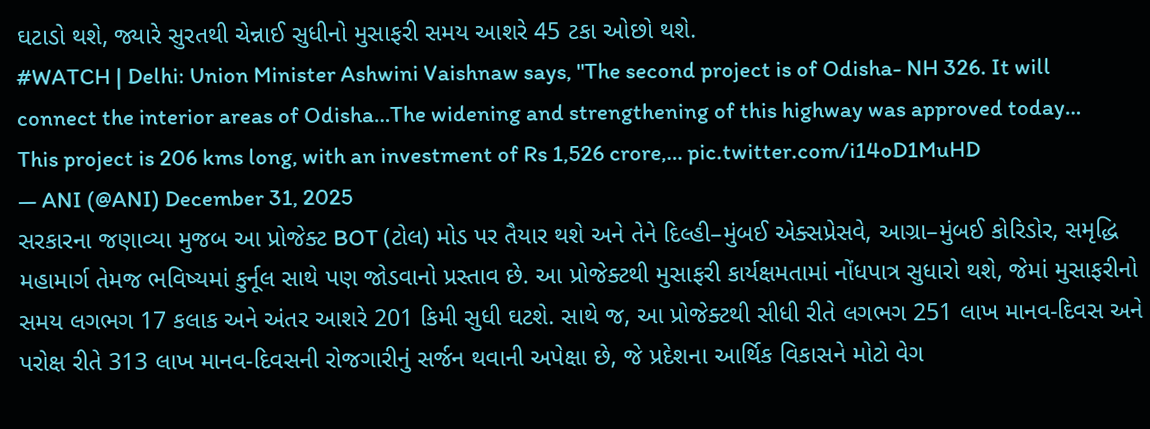ઘટાડો થશે, જ્યારે સુરતથી ચેન્નાઈ સુધીનો મુસાફરી સમય આશરે 45 ટકા ઓછો થશે.
#WATCH | Delhi: Union Minister Ashwini Vaishnaw says, "The second project is of Odisha- NH 326. It will connect the interior areas of Odisha…The widening and strengthening of this highway was approved today… This project is 206 kms long, with an investment of Rs 1,526 crore,… pic.twitter.com/i14oD1MuHD
— ANI (@ANI) December 31, 2025
સરકારના જણાવ્યા મુજબ આ પ્રોજેક્ટ BOT (ટોલ) મોડ પર તૈયાર થશે અને તેને દિલ્હી–મુંબઈ એક્સપ્રેસવે, આગ્રા–મુંબઈ કોરિડોર, સમૃદ્ધિ મહામાર્ગ તેમજ ભવિષ્યમાં કુર્નૂલ સાથે પણ જોડવાનો પ્રસ્તાવ છે. આ પ્રોજેક્ટથી મુસાફરી કાર્યક્ષમતામાં નોંધપાત્ર સુધારો થશે, જેમાં મુસાફરીનો સમય લગભગ 17 કલાક અને અંતર આશરે 201 કિમી સુધી ઘટશે. સાથે જ, આ પ્રોજેક્ટથી સીધી રીતે લગભગ 251 લાખ માનવ-દિવસ અને પરોક્ષ રીતે 313 લાખ માનવ-દિવસની રોજગારીનું સર્જન થવાની અપેક્ષા છે, જે પ્રદેશના આર્થિક વિકાસને મોટો વેગ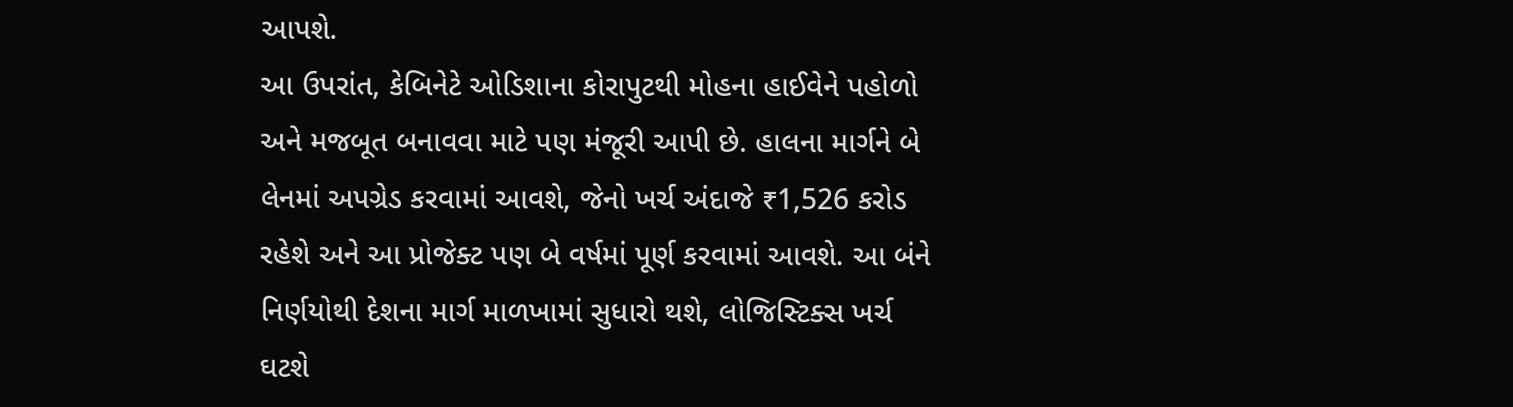આપશે.
આ ઉપરાંત, કેબિનેટે ઓડિશાના કોરાપુટથી મોહના હાઈવેને પહોળો અને મજબૂત બનાવવા માટે પણ મંજૂરી આપી છે. હાલના માર્ગને બે લેનમાં અપગ્રેડ કરવામાં આવશે, જેનો ખર્ચ અંદાજે ₹1,526 કરોડ રહેશે અને આ પ્રોજેક્ટ પણ બે વર્ષમાં પૂર્ણ કરવામાં આવશે. આ બંને નિર્ણયોથી દેશના માર્ગ માળખામાં સુધારો થશે, લોજિસ્ટિક્સ ખર્ચ ઘટશે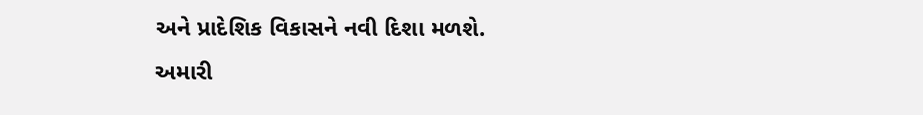અને પ્રાદેશિક વિકાસને નવી દિશા મળશે.
અમારી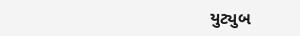યુટ્યુબ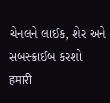ચેનલને લાઈક, શેર અને સબસ્ક્રાઈબ કરશો
हमारी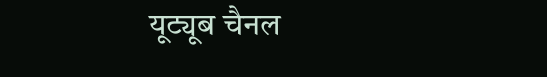यूट्यूब चैनल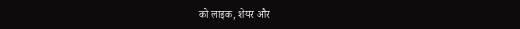को लाइक, शेयर और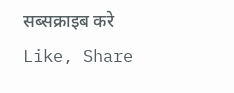सब्सक्राइब करे
Like, Share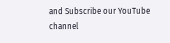and Subscribe our YouTube channel